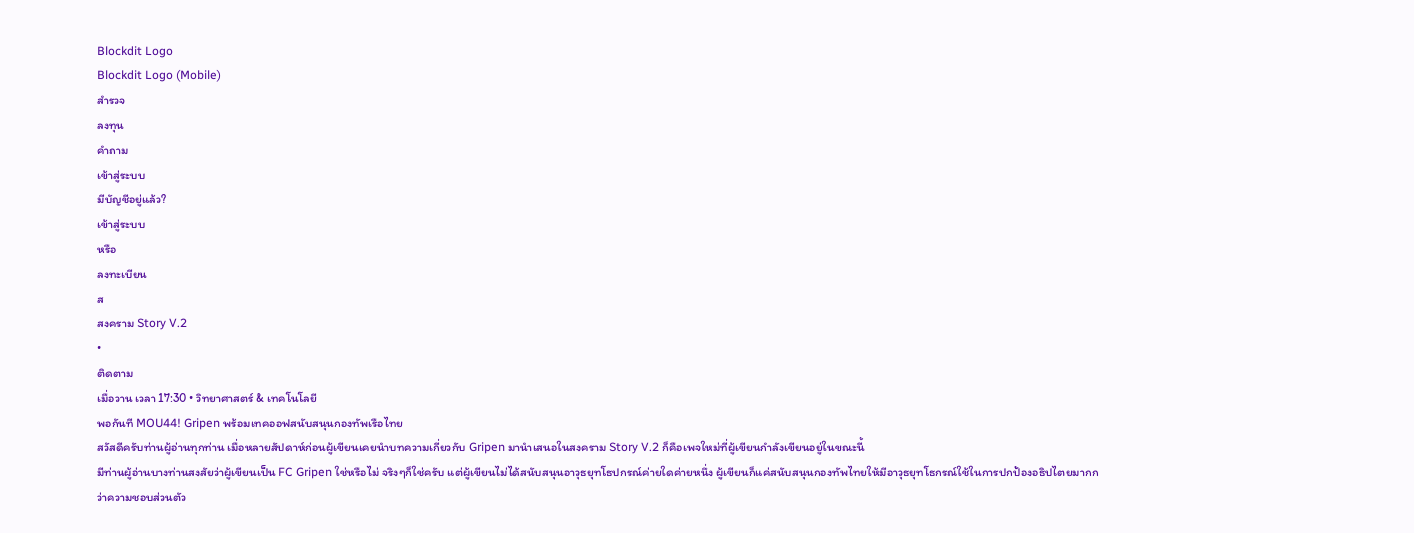Blockdit Logo
Blockdit Logo (Mobile)
สำรวจ
ลงทุน
คำถาม
เข้าสู่ระบบ
มีบัญชีอยู่แล้ว?
เข้าสู่ระบบ
หรือ
ลงทะเบียน
ส
สงคราม Story V.2
•
ติดตาม
เมื่อวาน เวลา 17:30 • วิทยาศาสตร์ & เทคโนโลยี
พอกันที MOU44! Gripen พร้อมเทคออฟสนับสนุนกองทัพเรือไทย
สวัสดีครับท่านผู้อ่านทุกท่าน เมื่อหลายสัปดาห์ก่อนผู้เขียนเคยนำบทความเกี่ยวกับ Gripen มานำเสนอในสงคราม Story V.2 ก็คือเพจใหม่ที่ผู้เขียนกำลังเขียนอยู่ในขณะนี้
มีท่านผู้อ่านบางท่านสงสัยว่าผู้เขียนเป็น FC Gripen ใช่หรือไม่ จริงๆก็ใช่ครับ แต่ผู้เขียนไม่ได้สนับสนุนอาวุธยุทโธปกรณ์ค่ายใดค่ายหนึ่ง ผู้เขียนก็แค่สนับสนุนกองทัพไทยให้มีอาวุธยุทโธกรณ์ใช้ในการปกป้องอธิปไตยมากกว่าความชอบส่วนตัว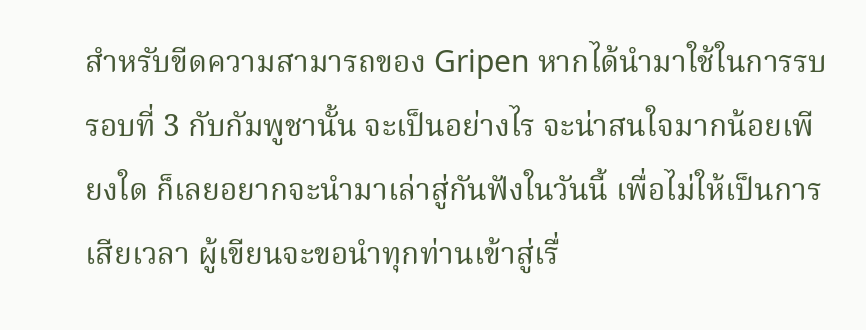สำหรับขีดความสามารถของ Gripen หากได้นำมาใช้ในการรบรอบที่ 3 กับกัมพูชานั้น จะเป็นอย่างไร จะน่าสนใจมากน้อยเพียงใด ก็เลยอยากจะนำมาเล่าสู่กันฟังในวันนี้ เพื่อไม่ให้เป็นการเสียเวลา ผู้เขียนจะขอนำทุกท่านเข้าสู่เรื่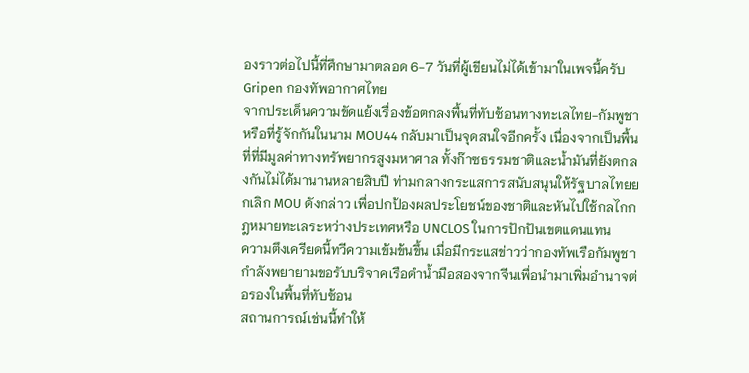องราวต่อไปนี้ที่ศึกษามาตลอด 6-7 วันที่ผู้เขียนไม่ได้เข้ามาในเพจนี้ครับ
Gripen กองทัพอากาศไทย
จากประเด็นความขัดแย้งเรื่องข้อตกลงพื้นที่ทับซ้อนทางทะเลไทย-กัมพูชา หรือที่รู้จักกันในนาม MOU44 กลับมาเป็นจุดสนใจอีกครั้ง เนื่องจากเป็นพื้นที่ที่มีมูลค่าทางทรัพยากรสูงมหาศาล ทั้งก๊าซธรรมชาติและน้ำมันที่ยังตกลงกันไม่ได้มานานหลายสิบปี ท่ามกลางกระแสการสนับสนุนให้รัฐบาลไทยยกเลิก MOU ดังกล่าว เพื่อปกป้องผลประโยชน์ของชาติและหันไปใช้กลไกกฎหมายทะเลระหว่างประเทศหรือ UNCLOS ในการปักปันเขตแดนแทน
ความตึงเครียดนี้ทวีความเข้มข้นขึ้น เมื่อมีกระแสข่าวว่ากองทัพเรือกัมพูชากำลังพยายามขอรับบริจาคเรือดำน้ำมือสองจากจีนเพื่อนำมาเพิ่มอำนาจต่อรองในพื้นที่ทับซ้อน
สถานการณ์เช่นนี้ทำให้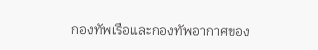กองทัพเรือและกองทัพอากาศของ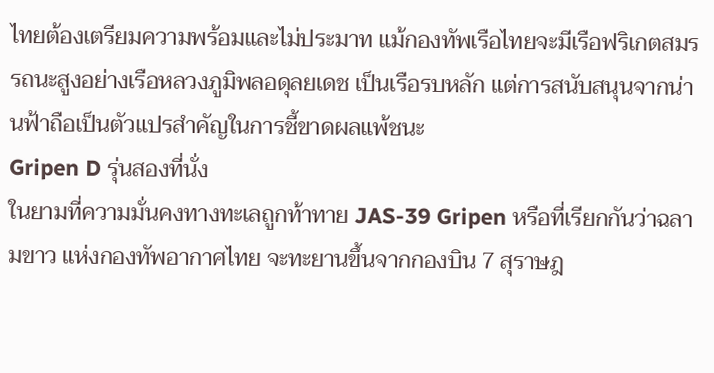ไทยต้องเตรียมความพร้อมและไม่ประมาท แม้กองทัพเรือไทยจะมีเรือฟริเกตสมรรถนะสูงอย่างเรือหลวงภูมิพลอดุลยเดช เป็นเรือรบหลัก แต่การสนับสนุนจากน่านฟ้าถือเป็นตัวแปรสำคัญในการชี้ขาดผลแพ้ชนะ
Gripen D รุ่นสองที่นั่ง
ในยามที่ความมั่นคงทางทะเลถูกท้าทาย JAS-39 Gripen หรือที่เรียกกันว่าฉลามขาว แห่งกองทัพอากาศไทย จะทะยานขึ้นจากกองบิน 7 สุราษฎ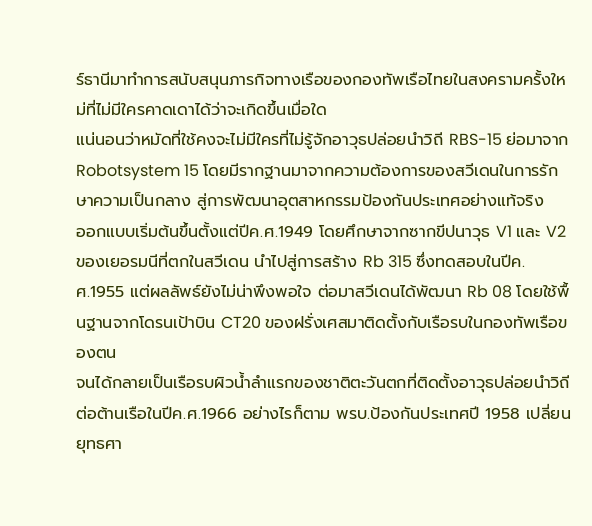ร์ธานีมาทำการสนับสนุนภารกิจทางเรือของกองทัพเรือไทยในสงครามครั้งใหม่ที่ไม่มีใครคาดเดาได้ว่าจะเกิดขึ้นเมื่อใด
แน่นอนว่าหมัดที่ใช้คงจะไม่มีใครที่ไม่รู้จักอาวุธปล่อยนำวิถี RBS-15 ย่อมาจาก Robotsystem 15 โดยมีรากฐานมาจากความต้องการของสวีเดนในการรักษาความเป็นกลาง สู่การพัฒนาอุตสาหกรรมป้องกันประเทศอย่างแท้จริง
ออกแบบเริ่มต้นขึ้นตั้งแต่ปีค.ศ.1949 โดยศึกษาจากซากขีปนาวุธ V1 และ V2 ของเยอรมนีที่ตกในสวีเดน นำไปสู่การสร้าง Rb 315 ซึ่งทดสอบในปีค.ศ.1955 แต่ผลลัพธ์ยังไม่น่าพึงพอใจ ต่อมาสวีเดนได้พัฒนา Rb 08 โดยใช้พื้นฐานจากโดรนเป้าบิน CT20 ของฝรั่งเศสมาติดตั้งกับเรือรบในกองทัพเรือของตน
จนได้กลายเป็นเรือรบผิวน้ำลำแรกของชาติตะวันตกที่ติดตั้งอาวุธปล่อยนำวิถีต่อต้านเรือในปีค.ศ.1966 อย่างไรก็ตาม พรบ.ป้องกันประเทศปี 1958 เปลี่ยนยุทธศา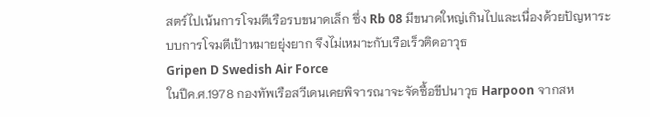สตร์ไปเน้นการโจมตีเรือรบขนาดเล็ก ซึ่ง Rb 08 มีขนาดใหญ่เกินไปและเนื่องด้วยปัญหาระบบการโจมตีเป้าหมายยุ่งยาก จึงไม่เหมาะกับเรือเร็วติดอาวุธ
Gripen D Swedish Air Force
ในปีค.ศ.1978 กองทัพเรือสวีเดนเคยพิจารณาจะจัดซื้อขีปนาวุธ Harpoon จากสห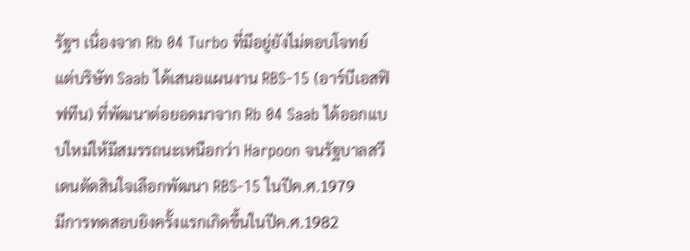รัฐฯ เนื่องจาก Rb 04 Turbo ที่มีอยู่ยังไม่ตอบโจทย์ แต่บริษัท Saab ได้เสนอแผนงาน RBS-15 (อาร์บีเอสฟิฟทีน) ที่พัฒนาต่อยอดมาจาก Rb 04 Saab ได้ออกแบบใหม่ให้มีสมรรถนะเหนือกว่า Harpoon จนรัฐบาลสวีเดนตัดสินใจเลือกพัฒนา RBS-15 ในปีค.ศ.1979
มีการทดสอบยิงครั้งแรกเกิดขึ้นในปีค.ศ.1982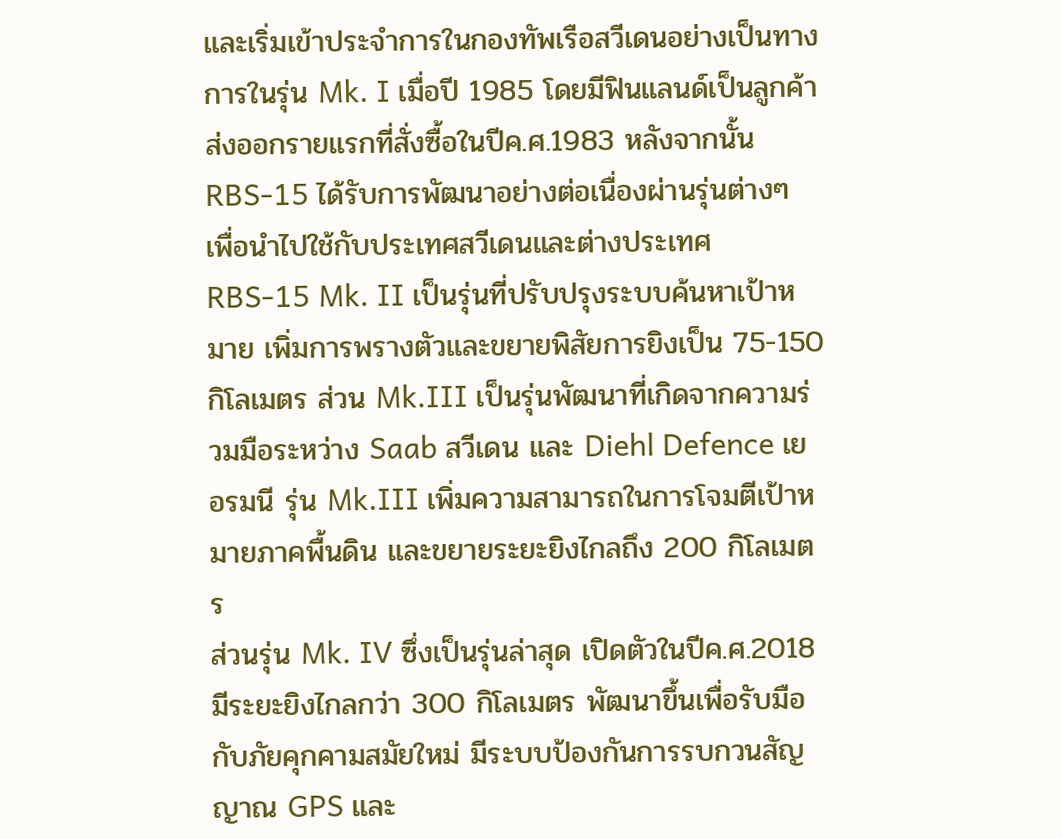และเริ่มเข้าประจำการในกองทัพเรือสวีเดนอย่างเป็นทางการในรุ่น Mk. I เมื่อปี 1985 โดยมีฟินแลนด์เป็นลูกค้าส่งออกรายแรกที่สั่งซื้อในปีค.ศ.1983 หลังจากนั้น RBS-15 ได้รับการพัฒนาอย่างต่อเนื่องผ่านรุ่นต่างๆ เพื่อนำไปใช้กับประเทศสวีเดนและต่างประเทศ
RBS-15 Mk. II เป็นรุ่นที่ปรับปรุงระบบค้นหาเป้าหมาย เพิ่มการพรางตัวและขยายพิสัยการยิงเป็น 75-150 กิโลเมตร ส่วน Mk.III เป็นรุ่นพัฒนาที่เกิดจากความร่วมมือระหว่าง Saab สวีเดน และ Diehl Defence เยอรมนี รุ่น Mk.III เพิ่มความสามารถในการโจมตีเป้าหมายภาคพื้นดิน และขยายระยะยิงไกลถึง 200 กิโลเมตร
ส่วนรุ่น Mk. IV ซึ่งเป็นรุ่นล่าสุด เปิดตัวในปีค.ศ.2018 มีระยะยิงไกลกว่า 300 กิโลเมตร พัฒนาขึ้นเพื่อรับมือกับภัยคุกคามสมัยใหม่ มีระบบป้องกันการรบกวนสัญญาณ GPS และ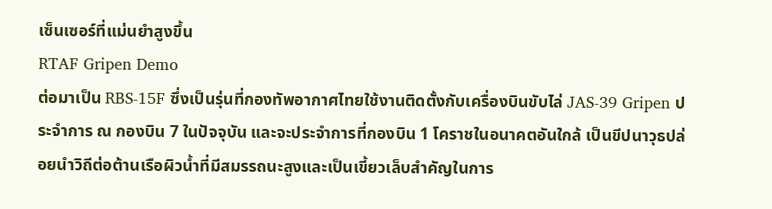เซ็นเซอร์ที่แม่นยำสูงขึ้น
RTAF Gripen Demo
ต่อมาเป็น RBS-15F ซึ่งเป็นรุ่นที่กองทัพอากาศไทยใช้งานติดตั้งกับเครื่องบินขับไล่ JAS-39 Gripen ประจำการ ณ กองบิน 7 ในปัจจุบัน และจะประจำการที่กองบิน 1 โคราชในอนาคตอันใกล้ เป็นขีปนาวุธปล่อยนำวิถีต่อต้านเรือผิวน้ำที่มีสมรรถนะสูงและเป็นเขี้ยวเล็บสำคัญในการ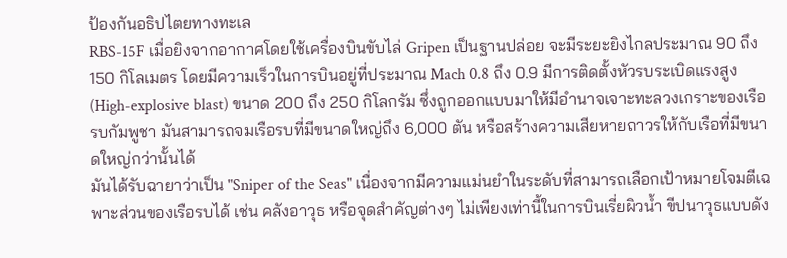ป้องกันอธิปไตยทางทะเล
RBS-15F เมื่อยิงจากอากาศโดยใช้เครื่องบินขับไล่ Gripen เป็นฐานปล่อย จะมีระยะยิงไกลประมาณ 90 ถึง 150 กิโลเมตร โดยมีความเร็วในการบินอยู่ที่ประมาณ Mach 0.8 ถึง 0.9 มีการติดตั้งหัวรบระเบิดแรงสูง (High-explosive blast) ขนาด 200 ถึง 250 กิโลกรัม ซึ่งถูกออกแบบมาให้มีอำนาจเจาะทะลวงเกราะของเรือรบกัมพูชา มันสามารถจมเรือรบที่มีขนาดใหญ่ถึง 6,000 ตัน หรือสร้างความเสียหายถาวรให้กับเรือที่มีขนาดใหญ่กว่านั้นได้
มันได้รับฉายาว่าเป็น "Sniper of the Seas" เนื่องจากมีความแม่นยำในระดับที่สามารถเลือกเป้าหมายโจมตีเฉพาะส่วนของเรือรบได้ เช่น คลังอาวุธ หรือจุดสำคัญต่างๆ ไม่เพียงเท่านี้ในการบินเรี่ยผิวน้ำ ขีปนาวุธแบบดัง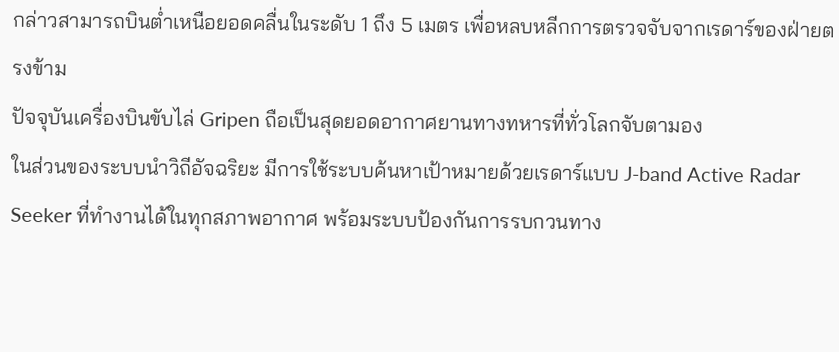กล่าวสามารถบินต่ำเหนือยอดคลื่นในระดับ 1 ถึง 5 เมตร เพื่อหลบหลีกการตรวจจับจากเรดาร์ของฝ่ายตรงข้าม
ปัจจุบันเครื่องบินขับไล่ Gripen ถือเป็นสุดยอดอากาศยานทางทหารที่ทั่วโลกจับตามอง
ในส่วนของระบบนำวิถีอัจฉริยะ มีการใช้ระบบค้นหาเป้าหมายด้วยเรดาร์แบบ J-band Active Radar Seeker ที่ทำงานได้ในทุกสภาพอากาศ พร้อมระบบป้องกันการรบกวนทาง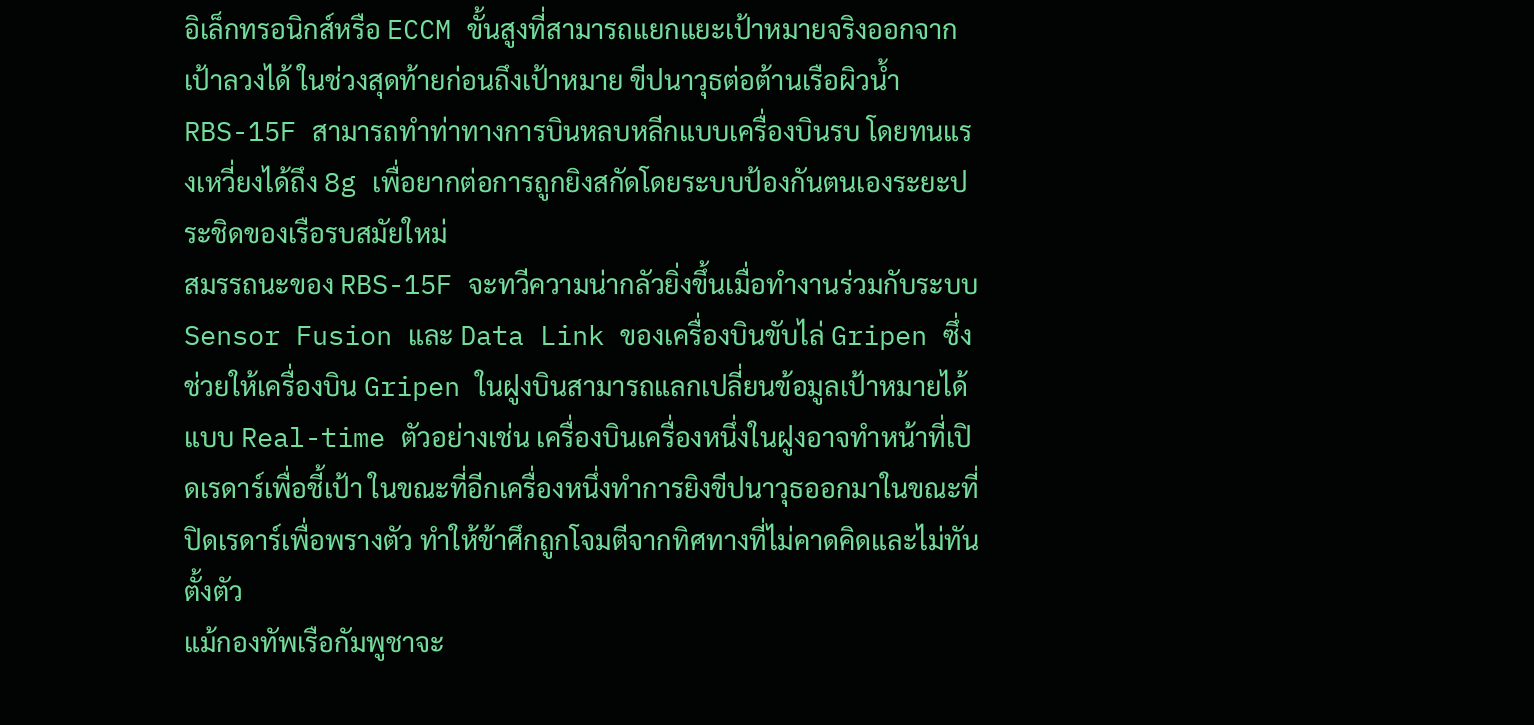อิเล็กทรอนิกส์หรือ ECCM ขั้นสูงที่สามารถแยกแยะเป้าหมายจริงออกจากเป้าลวงได้ ในช่วงสุดท้ายก่อนถึงเป้าหมาย ขีปนาวุธต่อต้านเรือผิวน้ำ RBS-15F สามารถทำท่าทางการบินหลบหลีกแบบเครื่องบินรบ โดยทนแรงเหวี่ยงได้ถึง 8g เพื่อยากต่อการถูกยิงสกัดโดยระบบป้องกันตนเองระยะประชิดของเรือรบสมัยใหม่
สมรรถนะของ RBS-15F จะทวีความน่ากลัวยิ่งขึ้นเมื่อทำงานร่วมกับระบบ Sensor Fusion และ Data Link ของเครื่องบินขับไล่ Gripen ซึ่งช่วยให้เครื่องบิน Gripen ในฝูงบินสามารถแลกเปลี่ยนข้อมูลเป้าหมายได้แบบ Real-time ตัวอย่างเช่น เครื่องบินเครื่องหนึ่งในฝูงอาจทำหน้าที่เปิดเรดาร์เพื่อชี้เป้า ในขณะที่อีกเครื่องหนึ่งทำการยิงขีปนาวุธออกมาในขณะที่ปิดเรดาร์เพื่อพรางตัว ทำให้ข้าศึกถูกโจมตีจากทิศทางที่ไม่คาดคิดและไม่ทันตั้งตัว
แม้กองทัพเรือกัมพูชาจะ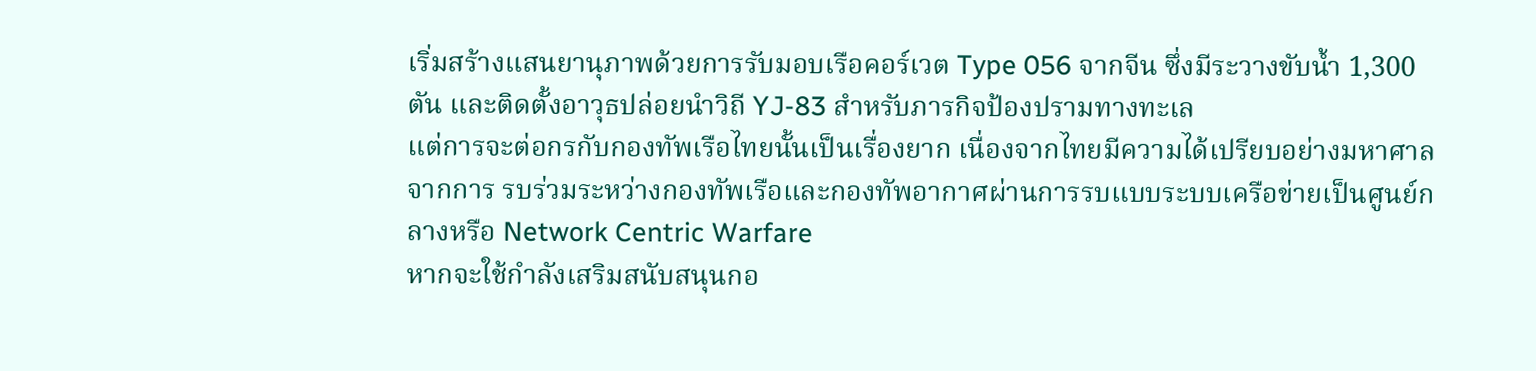เริ่มสร้างแสนยานุภาพด้วยการรับมอบเรือคอร์เวต Type 056 จากจีน ซึ่งมีระวางขับน้ำ 1,300 ตัน และติดตั้งอาวุธปล่อยนำวิถี YJ-83 สำหรับภารกิจป้องปรามทางทะเล
แต่การจะต่อกรกับกองทัพเรือไทยนั้นเป็นเรื่องยาก เนื่องจากไทยมีความได้เปรียบอย่างมหาศาลจากการ รบร่วมระหว่างกองทัพเรือและกองทัพอากาศผ่านการรบแบบระบบเครือข่ายเป็นศูนย์กลางหรือ Network Centric Warfare
หากจะใช้กำลังเสริมสนับสนุนกอ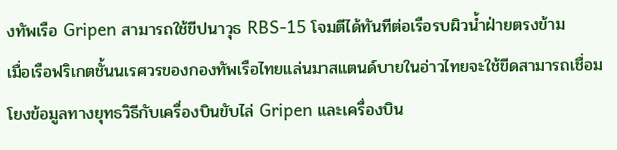งทัพเรือ Gripen สามารถใช้ขีปนาวุธ RBS-15 โจมตีได้ทันทีต่อเรือรบผิวน้ำฝ่ายตรงข้าม
เมื่อเรือฟริเกตชั้นนเรศวรของกองทัพเรือไทยแล่นมาสแตนด์บายในอ่าวไทยจะใช้ขีดสามารถเชื่อมโยงข้อมูลทางยุทธวิธีกับเครื่องบินขับไล่ Gripen และเครื่องบิน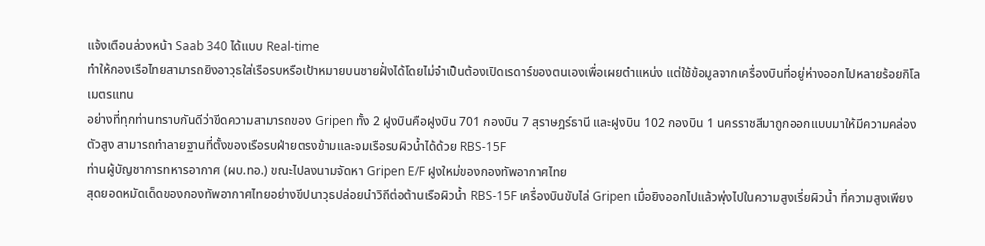แจ้งเตือนล่วงหน้า Saab 340 ได้แบบ Real-time
ทำให้กองเรือไทยสามารถยิงอาวุธใส่เรือรบหรือเป้าหมายบนชายฝั่งได้โดยไม่จำเป็นต้องเปิดเรดาร์ของตนเองเพื่อเผยตำแหน่ง แต่ใช้ข้อมูลจากเครื่องบินที่อยู่ห่างออกไปหลายร้อยกิโลเมตรแทน
อย่างที่ทุกท่านทราบกันดีว่าขีดความสามารถของ Gripen ทั้ง 2 ฝูงบินคือฝูงบิน 701 กองบิน 7 สุราษฎร์ธานี และฝูงบิน 102 กองบิน 1 นครราชสีมาถูกออกแบบมาให้มีความคล่องตัวสูง สามารถทำลายฐานที่ตั้งของเรือรบฝ่ายตรงข้ามและจมเรือรบผิวน้ำได้ด้วย RBS-15F
ท่านผู้บัญชาการทหารอากาศ (ผบ.ทอ.) ขณะไปลงนามจัดหา Gripen E/F ฝูงใหม่ของกองทัพอากาศไทย
สุดยอดหมัดเด็ดของกองทัพอากาศไทยอย่างขีปนาวุธปล่อยนำวิถีต่อต้านเรือผิวน้ำ RBS-15F เครื่องบินขับไล่ Gripen เมื่อยิงออกไปแล้วพุ่งไปในความสูงเรี่ยผิวน้ำ ที่ความสูงเพียง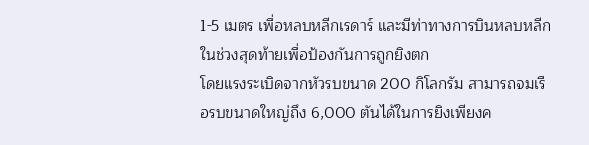1-5 เมตร เพื่อหลบหลีกเรดาร์ และมีท่าทางการบินหลบหลีกในช่วงสุดท้ายเพื่อป้องกันการถูกยิงตก
โดยแรงระเบิดจากหัวรบขนาด 200 กิโลกรัม สามารถจมเรือรบขนาดใหญ่ถึง 6,000 ตันได้ในการยิงเพียงค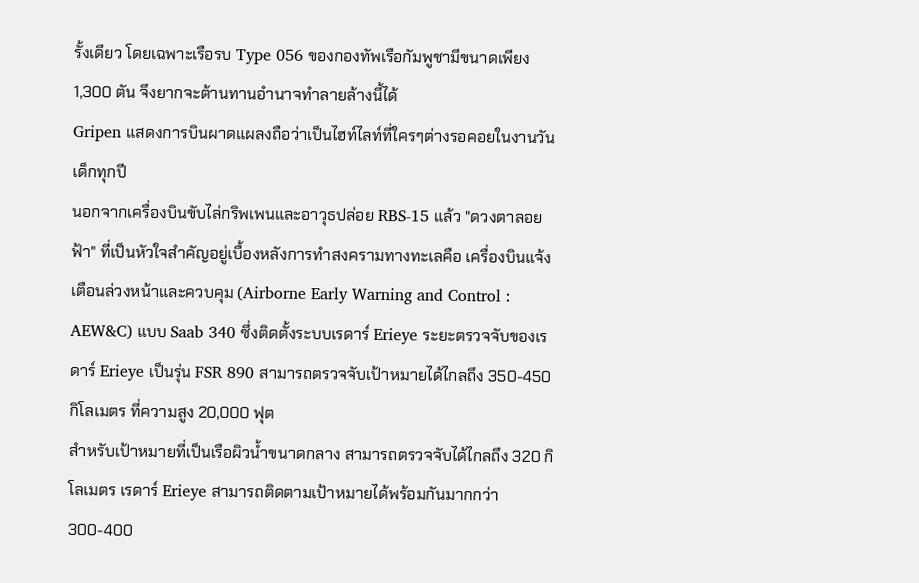รั้งเดียว โดยเฉพาะเรือรบ Type 056 ของกองทัพเรือกัมพูชามีขนาดเพียง 1,300 ตัน จึงยากจะต้านทานอำนาจทำลายล้างนี้ได้
Gripen แสดงการบินผาดแผลงถือว่าเป็นไฮท์ไลท์ที่ใครๆต่างรอคอยในงานวันเด็กทุกปี
นอกจากเครื่องบินขับไล่กริพเพนและอาวุธปล่อย RBS-15 แล้ว "ดวงตาลอยฟ้า" ที่เป็นหัวใจสำคัญอยู่เบื้องหลังการทำสงครามทางทะเลคือ เครื่องบินแจ้งเตือนล่วงหน้าและควบคุม (Airborne Early Warning and Control : AEW&C) แบบ Saab 340 ซึ่งติดตั้งระบบเรดาร์ Erieye ระยะตรวจจับของเรดาร์ Erieye เป็นรุ่น FSR 890 สามารถตรวจจับเป้าหมายได้ไกลถึง 350-450 กิโลเมตร ที่ความสูง 20,000 ฟุต
สำหรับเป้าหมายที่เป็นเรือผิวน้ำขนาดกลาง สามารถตรวจจับได้ไกลถึง 320 กิโลเมตร เรดาร์ Erieye สามารถติดตามเป้าหมายได้พร้อมกันมากกว่า 300-400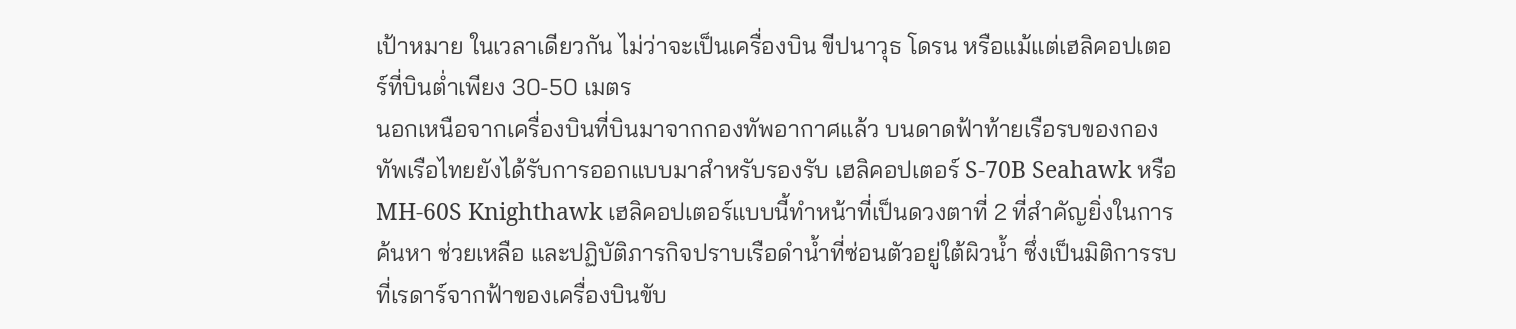เป้าหมาย ในเวลาเดียวกัน ไม่ว่าจะเป็นเครื่องบิน ขีปนาวุธ โดรน หรือแม้แต่เฮลิคอปเตอร์ที่บินต่ำเพียง 30-50 เมตร
นอกเหนือจากเครื่องบินที่บินมาจากกองทัพอากาศแล้ว บนดาดฟ้าท้ายเรือรบของกองทัพเรือไทยยังได้รับการออกแบบมาสำหรับรองรับ เฮลิคอปเตอร์ S-70B Seahawk หรือ MH-60S Knighthawk เฮลิคอปเตอร์แบบนี้ทำหน้าที่เป็นดวงตาที่ 2 ที่สำคัญยิ่งในการค้นหา ช่วยเหลือ และปฏิบัติภารกิจปราบเรือดำน้ำที่ซ่อนตัวอยู่ใต้ผิวน้ำ ซึ่งเป็นมิติการรบที่เรดาร์จากฟ้าของเครื่องบินขับ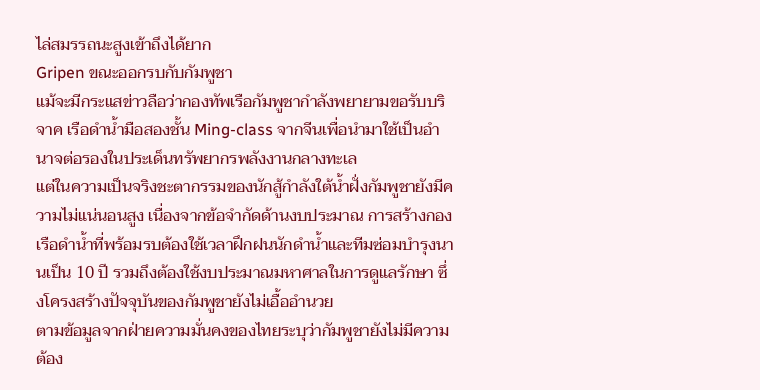ไล่สมรรถนะสูงเข้าถึงได้ยาก
Gripen ขณะออกรบกับกัมพูชา
แม้จะมีกระแสข่าวลือว่ากองทัพเรือกัมพูชากำลังพยายามขอรับบริจาค เรือดำน้ำมือสองชั้น Ming-class จากจีนเพื่อนำมาใช้เป็นอำนาจต่อรองในประเด็นทรัพยากรพลังงานกลางทะเล
แต่ในความเป็นจริงชะตากรรมของนักสู้กำลังใต้น้ำฝั่งกัมพูชายังมีความไม่แน่นอนสูง เนื่องจากข้อจำกัดด้านงบประมาณ การสร้างกองเรือดำน้ำที่พร้อมรบต้องใช้เวลาฝึกฝนนักดำน้ำและทีมซ่อมบำรุงนานเป็น 10 ปี รวมถึงต้องใช้งบประมาณมหาศาลในการดูแลรักษา ซึ่งโครงสร้างปัจจุบันของกัมพูชายังไม่เอื้ออำนวย
ตามข้อมูลจากฝ่ายความมั่นคงของไทยระบุว่ากัมพูชายังไม่มีความต้อง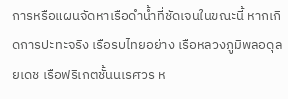การหรือแผนจัดหาเรือดำน้ำที่ชัดเจนในขณะนี้ หากเกิดการปะทะจริง เรือรบไทยอย่าง เรือหลวงภูมิพลอดุลยเดช เรือฟริเกตชั้นนเรศวร ห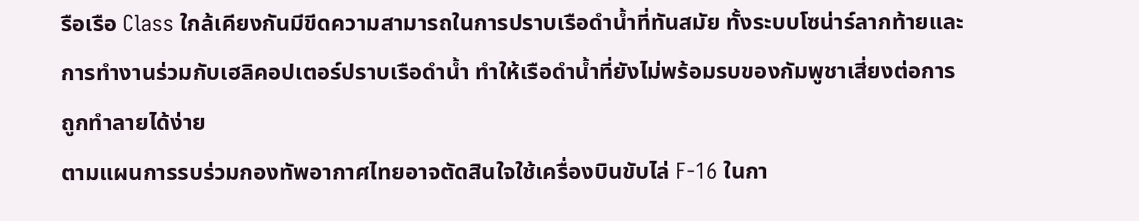รือเรือ Class ใกล้เคียงกันมีขีดความสามารถในการปราบเรือดำน้ำที่ทันสมัย ทั้งระบบโซน่าร์ลากท้ายและการทำงานร่วมกับเฮลิคอปเตอร์ปราบเรือดำน้ำ ทำให้เรือดำน้ำที่ยังไม่พร้อมรบของกัมพูชาเสี่ยงต่อการถูกทำลายได้ง่าย
ตามแผนการรบร่วมกองทัพอากาศไทยอาจตัดสินใจใช้เครื่องบินขับไล่ F-16 ในกา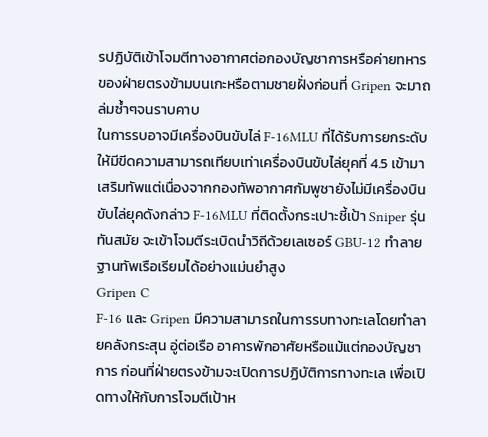รปฏิบัติเข้าโจมตีทางอากาศต่อกองบัญชาการหรือค่ายทหารของฝ่ายตรงข้ามบนเกะหรือตามชายฝั่งก่อนที่ Gripen จะมาถล่มซ้ำๆจนราบคาบ
ในการรบอาจมีเครื่องบินขับไล่ F-16MLU ที่ได้รับการยกระดับให้มีขีดความสามารถเทียบเท่าเครื่องบินขับไล่ยุคที่ 4.5 เข้ามาเสริมทัพแต่เนื่องจากกองทัพอากาศกัมพูชายังไม่มีเครื่องบินขับไล่ยุคดังกล่าว F-16MLU ที่ติดตั้งกระเปาะชี้เป้า Sniper รุ่นทันสมัย จะเข้าโจมตีระเบิดนำวิถีด้วยเลเซอร์ GBU-12 ทำลายฐานทัพเรือเรียมได้อย่างแม่นยำสูง
Gripen C
F-16 และ Gripen มีความสามารถในการรบทางทะเลโดยทำลายคลังกระสุน อู่ต่อเรือ อาคารพักอาศัยหรือแม้แต่กองบัญชาการ ก่อนที่ฝ่ายตรงข้ามจะเปิดการปฏิบัติการทางทะเล เพื่อเปิดทางให้กับการโจมตีเป้าห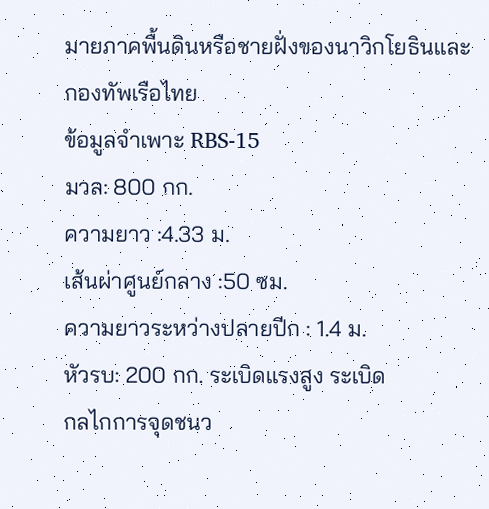มายภาคพื้นดินหรือชายฝั่งของนาวิกโยธินและกองทัพเรือไทย
ข้อมูลจำเพาะ RBS-15
มวล: 800 กก.
ความยาว :4.33 ม.
เส้นผ่าศูนย์กลาง :50 ซม.
ความยาวระหว่างปลายปีก : 1.4 ม.
หัวรบ: 200 กก. ระเบิดแรงสูง ระเบิด
กลไกการจุดชนว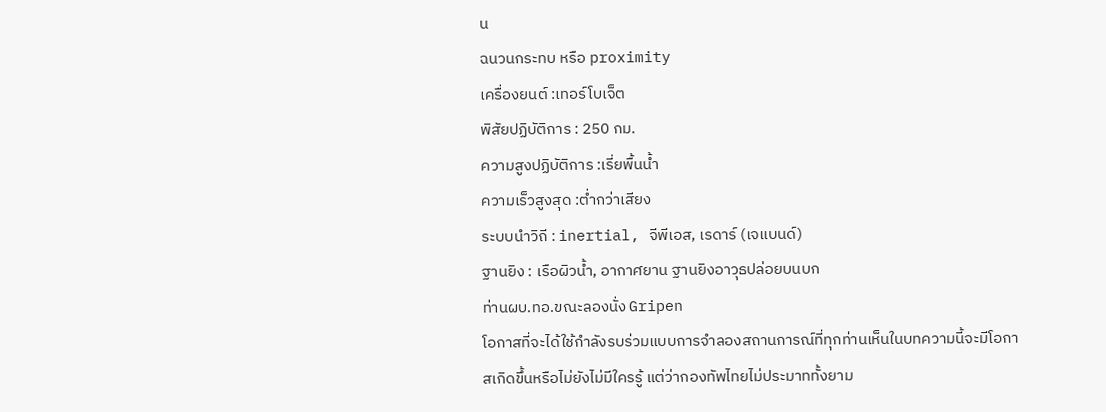น
ฉนวนกระทบ หรือ proximity
เครื่องยนต์ :เทอร์โบเจ็ต
พิสัยปฏิบัติการ : 250 กม.
ความสูงปฏิบัติการ :เรี่ยพื้นน้ำ
ความเร็วสูงสุด :ต่ำกว่าเสียง
ระบบนำวิถี : inertial, จีพีเอส, เรดาร์ (เจแบนด์)
ฐานยิง : เรือผิวน้ำ, อากาศยาน ฐานยิงอาวุธปล่อยบนบก
ท่านผบ.ทอ.ขณะลองนั่ง Gripen
โอกาสที่จะได้ใช้กำลังรบร่วมแบบการจำลองสถานการณ์ที่ทุกท่านเห็นในบทความนี้จะมีโอกาสเกิดขึ้นหรือไม่ยังไม่มีใครรู้ แต่ว่ากองทัพไทยไม่ประมาททั้งยาม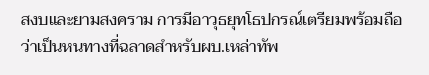สงบและยามสงคราม การมีอาวุธยุทโธปกรณ์เตรียมพร้อมถือว่าเป็นหนทางที่ฉลาดสำหรับผบ.เหล่าทัพ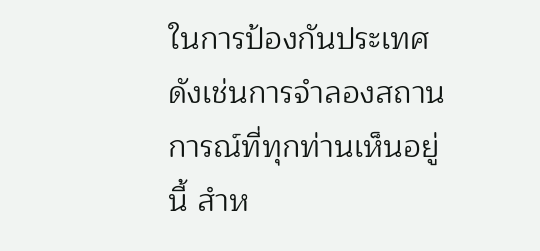ในการป้องกันประเทศ ดังเช่นการจำลองสถานการณ์ที่ทุกท่านเห็นอยู่นี้ สำห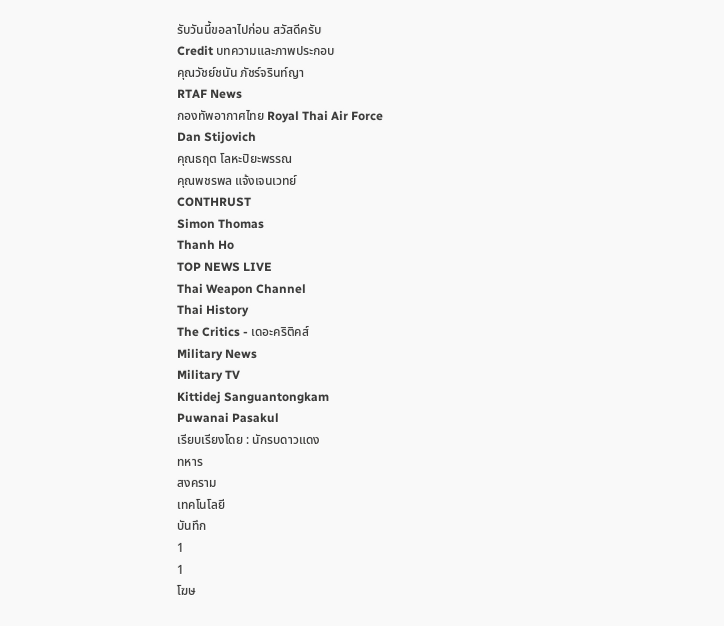รับวันนี้ขอลาไปก่อน สวัสดีครับ
Credit บทความและภาพประกอบ
คุณวัชย์ชนัน ภัชร์จรินท์ญา
RTAF News
กองทัพอากาศไทย Royal Thai Air Force
Dan Stijovich
คุณธฤต โลหะปิยะพรรณ
คุณพชรพล แจ้งเจนเวทย์
CONTHRUST
Simon Thomas
Thanh Ho
TOP NEWS LIVE
Thai Weapon Channel
Thai History
The Critics - เดอะคริติคส์
Military News
Military TV
Kittidej Sanguantongkam
Puwanai Pasakul
เรียบเรียงโดย : นักรบดาวแดง
ทหาร
สงคราม
เทคโนโลยี
บันทึก
1
1
โฆษ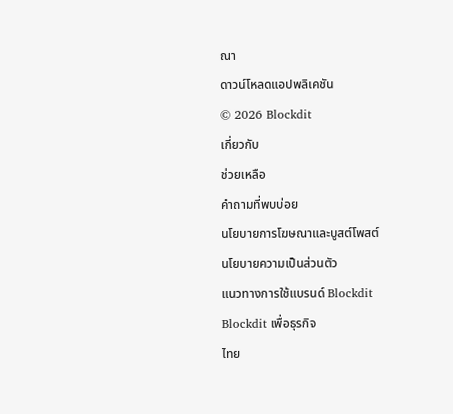ณา
ดาวน์โหลดแอปพลิเคชัน
© 2026 Blockdit
เกี่ยวกับ
ช่วยเหลือ
คำถามที่พบบ่อย
นโยบายการโฆษณาและบูสต์โพสต์
นโยบายความเป็นส่วนตัว
แนวทางการใช้แบรนด์ Blockdit
Blockdit เพื่อธุรกิจ
ไทย